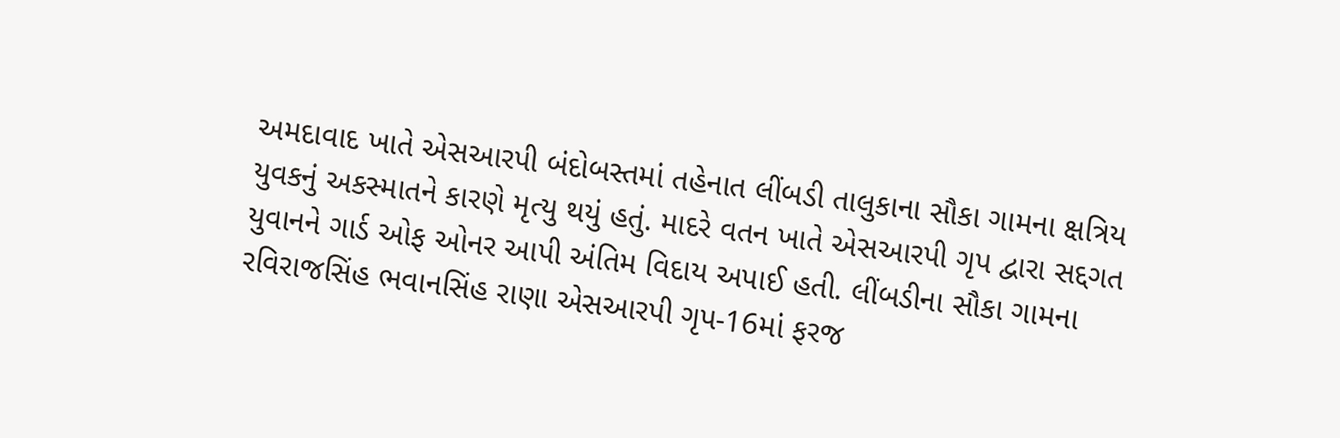અમદાવાદ ખાતે એસઆરપી બંદોબસ્તમાં તહેનાત લીંબડી તાલુકાના સૌકા ગામના ક્ષત્રિય યુવકનું અકસ્માતને કારણે મૃત્યુ થયું હતું. માદરે વતન ખાતે એસઆરપી ગૃપ દ્વારા સદ્દગત યુવાનને ગાર્ડ ઓફ ઓનર આપી અંતિમ વિદાય અપાઈ હતી. લીંબડીના સૌકા ગામના રવિરાજસિંહ ભવાનસિંહ રાણા એસઆરપી ગૃપ-16માં ફરજ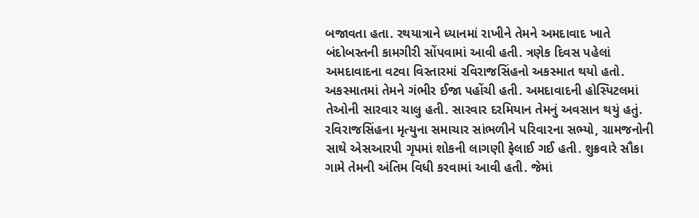બજાવતા હતા. રથયાત્રાને ધ્યાનમાં રાખીને તેમને અમદાવાદ ખાતે બંદોબસ્તની કામગીરી સોંપવામાં આવી હતી. ત્રણેક દિવસ પહેલાં અમદાવાદના વટવા વિસ્તારમાં રવિરાજસિંહનો અકસ્માત થયો હતો. અકસ્માતમાં તેમને ગંભીર ઈજા પહોંચી હતી. અમદાવાદની હોસ્પિટલમાં તેઓની સારવાર ચાલુ હતી. સારવાર દરમિયાન તેમનું અવસાન થયું હતું. રવિરાજસિંહના મૃત્યુના સમાચાર સાંભળીને પરિવારના સભ્યો, ગ્રામજનોની સાથે એસઆરપી ગૃપમાં શોકની લાગણી ફેલાઈ ગઈ હતી. શુક્રવારે સૌકા ગામે તેમની અંતિમ વિધી કરવામાં આવી હતી. જેમાં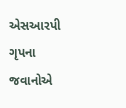એસઆરપી ગૃપના જવાનોએ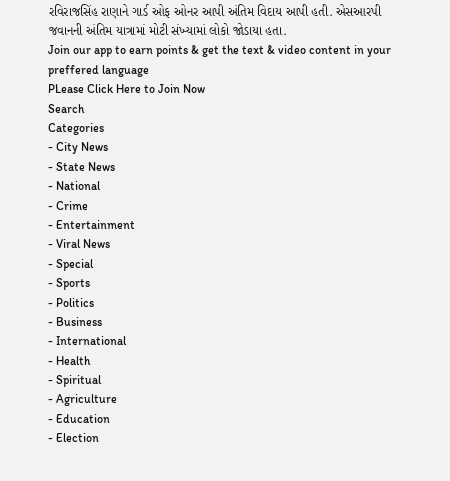રવિરાજસિંહ રાણાને ગાર્ડ ઓફ ઓનર આપી અંતિમ વિદાય આપી હતી. એસઆરપી જવાનની અંતિમ યાત્રામાં મોટી સંખ્યામાં લોકો જોડાયા હતા.
Join our app to earn points & get the text & video content in your preffered language
PLease Click Here to Join Now
Search
Categories
- City News
- State News
- National
- Crime
- Entertainment
- Viral News
- Special
- Sports
- Politics
- Business
- International
- Health
- Spiritual
- Agriculture
- Education
- Election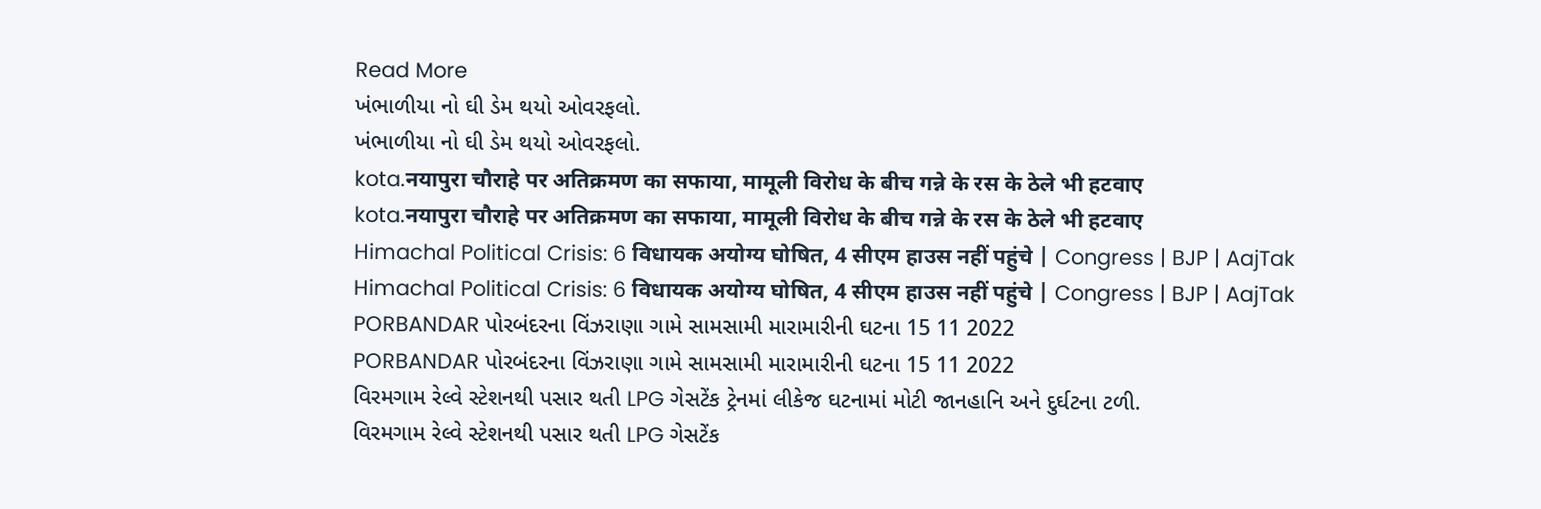Read More
ખંભાળીયા નો ઘી ડેમ થયો ઓવરફલો.
ખંભાળીયા નો ઘી ડેમ થયો ઓવરફલો.
kota.नयापुरा चौराहे पर अतिक्रमण का सफाया, मामूली विरोध के बीच गन्ने के रस के ठेले भी हटवाए
kota.नयापुरा चौराहे पर अतिक्रमण का सफाया, मामूली विरोध के बीच गन्ने के रस के ठेले भी हटवाए
Himachal Political Crisis: 6 विधायक अयोग्य घोषित, 4 सीएम हाउस नहीं पहुंचे | Congress | BJP | AajTak
Himachal Political Crisis: 6 विधायक अयोग्य घोषित, 4 सीएम हाउस नहीं पहुंचे | Congress | BJP | AajTak
PORBANDAR પોરબંદરના વિંઝરાણા ગામે સામસામી મારામારીની ઘટના 15 11 2022
PORBANDAR પોરબંદરના વિંઝરાણા ગામે સામસામી મારામારીની ઘટના 15 11 2022
વિરમગામ રેલ્વે સ્ટેશનથી પસાર થતી LPG ગેસટેંક ટ્રેનમાં લીકેજ ઘટનામાં મોટી જાનહાનિ અને દુર્ઘટના ટળી.
વિરમગામ રેલ્વે સ્ટેશનથી પસાર થતી LPG ગેસટેંક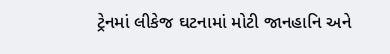ટ્રેનમાં લીકેજ ઘટનામાં મોટી જાનહાનિ અને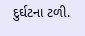દુર્ઘટના ટળી.